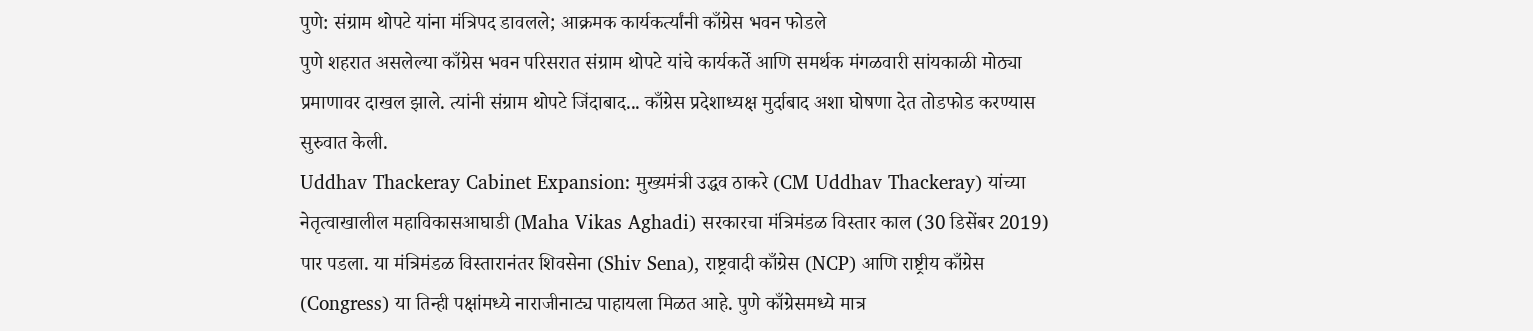पुणे: संग्राम थोपटे यांना मंत्रिपद डावलले; आक्रमक कार्यकर्त्यांनी काँग्रेस भवन फोडले
पुणे शहरात असलेल्या काँग्रेस भवन परिसरात संग्राम थोपटे यांचे कार्यकर्ते आणि समर्थक मंगळवारी सांयकाळी मोठ्या प्रमाणावर दाखल झाले. त्यांनी संग्राम थोपटे जिंदाबाद... काँग्रेस प्रदेशाध्यक्ष मुर्दाबाद अशा घोषणा देत तोडफोड करण्यास सुरुवात केली.
Uddhav Thackeray Cabinet Expansion: मुख्यमंत्री उद्धव ठाकरे (CM Uddhav Thackeray) यांच्या नेतृत्वाखालील महाविकासआघाडी (Maha Vikas Aghadi) सरकारचा मंत्रिमंडळ विस्तार काल (30 डिसेंबर 2019) पार पडला. या मंत्रिमंडळ विस्तारानंतर शिवसेना (Shiv Sena), राष्ट्रवादी काँग्रेस (NCP) आणि राष्ट्रीय काँग्रेस (Congress) या तिन्ही पक्षांमध्ये नाराजीनाट्य पाहायला मिळत आहे. पुणे काँग्रेसमध्ये मात्र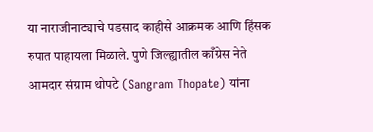या नाराजीनाट्याचे पडसाद काहीसे आक्रमक आणि हिंसक रुपात पाहायला मिळाले. पुणे जिल्ह्यातील काँग्रेस नेते आमदार संग्राम थोपटे (Sangram Thopate) यांना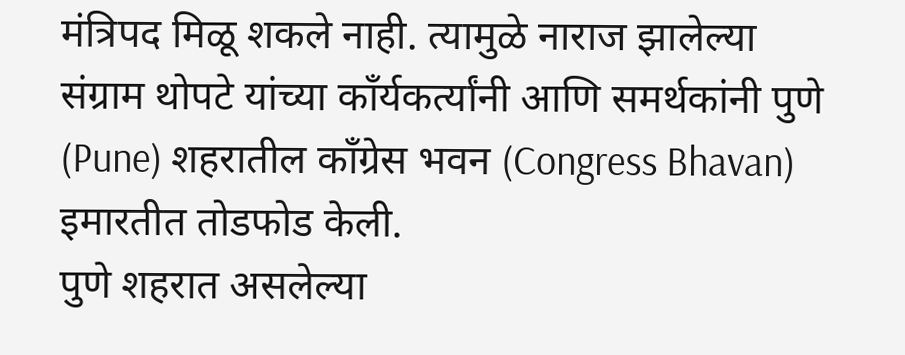मंत्रिपद मिळू शकले नाही. त्यामुळे नाराज झालेल्या संग्राम थोपटे यांच्या काँर्यकर्त्यांनी आणि समर्थकांनी पुणे (Pune) शहरातील काँग्रेस भवन (Congress Bhavan) इमारतीत तोडफोड केली.
पुणे शहरात असलेल्या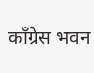काँग्रेस भवन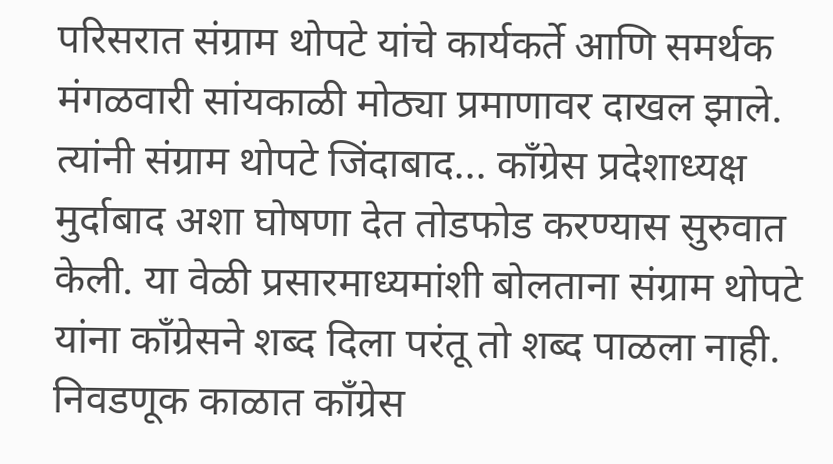परिसरात संग्राम थोपटे यांचे कार्यकर्ते आणि समर्थक मंगळवारी सांयकाळी मोठ्या प्रमाणावर दाखल झाले. त्यांनी संग्राम थोपटे जिंदाबाद... काँग्रेस प्रदेशाध्यक्ष मुर्दाबाद अशा घोषणा देत तोडफोड करण्यास सुरुवात केली. या वेळी प्रसारमाध्यमांशी बोलताना संग्राम थोपटे यांना काँग्रेसने शब्द दिला परंतू तो शब्द पाळला नाही. निवडणूक काळात काँग्रेस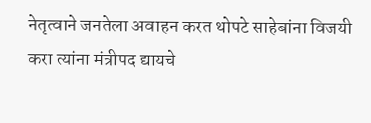नेतृत्वाने जनतेला अवाहन करत थोपटे साहेबांना विजयी करा त्यांना मंत्रीपद द्यायचे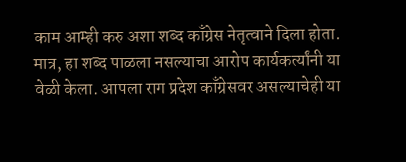काम आम्ही करु अशा शब्द काँग्रेस नेतृत्वाने दिला होता. मात्र, हा शब्द पाळला नसल्याचा आरोप कार्यकर्त्यांनी या वेळी केला. आपला राग प्रदेश काँग्रेसवर असल्याचेही या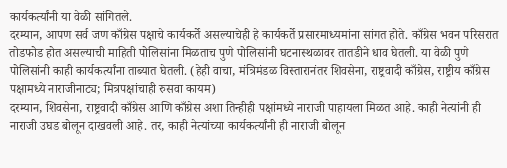कार्यकर्त्यांनी या वेळी सांगितले.
दरम्यान, आपण सर्व जण काँग्रेस पक्षाचे कार्यकर्ते असल्याचेही हे कार्यकर्ते प्रसारमाध्यमांना सांगत होते. काँग्रेस भवन परिसरात तोडफोड होत असल्याची माहिती पोलिसांना मिळताच पुणे पोलिसांनी घटनास्थळावर तातडीने धाव घेतली. या वेळी पुणे पोलिसांनी काही कार्यकर्त्यांना ताब्यात घेतली. (हेही वाचा, मंत्रिमंडळ विस्तारानंतर शिवसेना, राष्ट्रवादी काँग्रेस, राष्ट्रीय काँग्रेस पक्षामध्ये नाराजीनाट्य; मित्रपक्षांचाही रुसवा कायम)
दरम्यान, शिवसेना, राष्ट्रवादी काँग्रेस आणि काँग्रेस अशा तिन्हीही पक्षांमध्ये नाराजी पाहायला मिळत आहे. काही नेत्यांनी ही नाराजी उघड बोलून दाखवली आहे. तर, काही नेत्यांच्या कार्यकर्त्यांनी ही नाराजी बोलून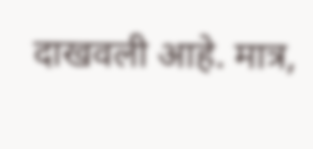दाखवली आहे. मात्र,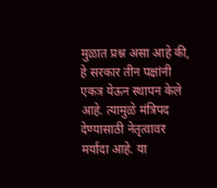मुळात प्रश्न असा आहे की, हे सरकार तीन पक्षांनी एकत्र येऊन स्थापन केले आहे. त्यामुळे मंत्रिपद देण्यासाठी नेतृत्वावर मर्यादा आहे. या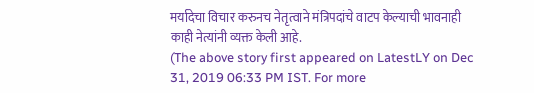मर्यादेचा विचार करुनच नेतृत्वाने मंत्रिपदांचे वाटप केल्याची भावनाही काही नेत्यांनी व्यक्त केली आहे.
(The above story first appeared on LatestLY on Dec 31, 2019 06:33 PM IST. For more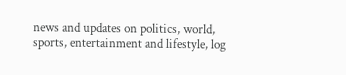news and updates on politics, world, sports, entertainment and lifestyle, log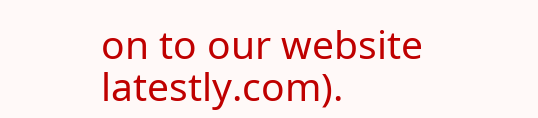on to our website latestly.com).